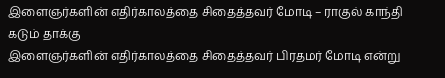இளைஞர்களின் எதிர்காலத்தை சிதைத்தவர் மோடி – ராகுல் காந்தி கடும் தாக்கு
இளைஞர்களின் எதிர்காலத்தை சிதைத்தவர் பிரதமர் மோடி என்று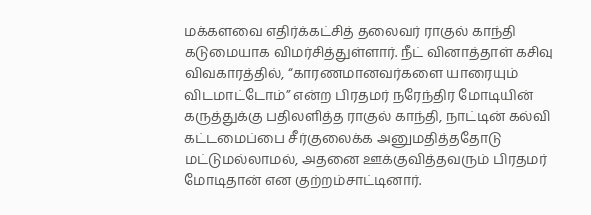மக்களவை எதிர்க்கட்சித் தலைவர் ராகுல் காந்தி கடுமையாக விமர்சித்துள்ளார். நீட் வினாத்தாள் கசிவு விவகாரத்தில், “காரணமானவர்களை யாரையும் விடமாட்டோம்” என்ற பிரதமர் நரேந்திர மோடியின் கருத்துக்கு பதிலளித்த ராகுல் காந்தி, நாட்டின் கல்வி கட்டமைப்பை சீர்குலைக்க அனுமதித்ததோடு மட்டுமல்லாமல், அதனை ஊக்குவித்தவரும் பிரதமர் மோடிதான் என குற்றம்சாட்டினார்.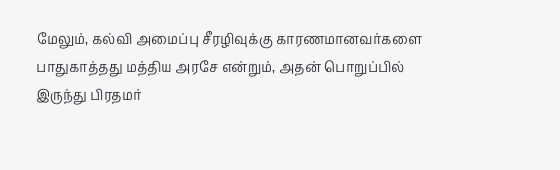மேலும், கல்வி அமைப்பு சீரழிவுக்கு காரணமானவர்களை பாதுகாத்தது மத்திய அரசே என்றும், அதன் பொறுப்பில் இருந்து பிரதமர்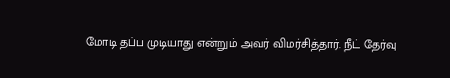மோடி தப்ப முடியாது என்றும் அவர் விமர்சித்தார். நீட் தேர்வு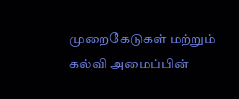முறைகேடுகள் மற்றும் கல்வி அமைப்பின்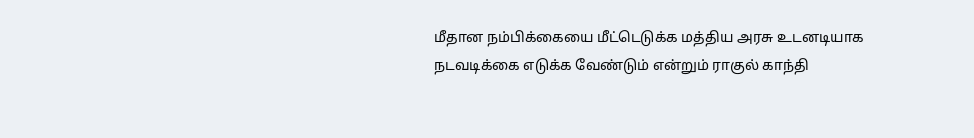மீதான நம்பிக்கையை மீட்டெடுக்க மத்திய அரசு உடனடியாக நடவடிக்கை எடுக்க வேண்டும் என்றும் ராகுல் காந்தி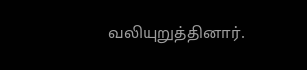வலியுறுத்தினார்.